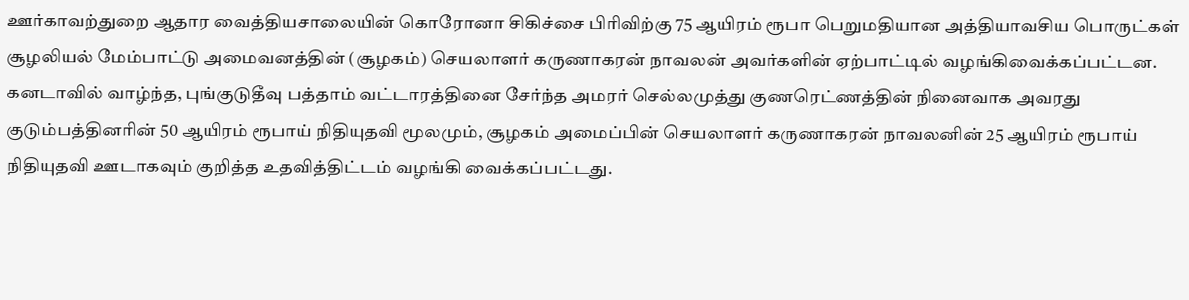ஊர்காவற்துறை ஆதார வைத்தியசாலையின் கொரோனா சிகிச்சை பிரிவிற்கு 75 ஆயிரம் ரூபா பெறுமதியான அத்தியாவசிய பொருட்கள் சூழலியல் மேம்பாட்டு அமைவனத்தின் (சூழகம்) செயலாளர் கருணாகரன் நாவலன் அவர்களின் ஏற்பாட்டில் வழங்கிவைக்கப்பட்டன.
கனடாவில் வாழ்ந்த, புங்குடுதீவு பத்தாம் வட்டாரத்தினை சேர்ந்த அமரர் செல்லமுத்து குணரெட்ணத்தின் நினைவாக அவரது குடும்பத்தினரின் 50 ஆயிரம் ரூபாய் நிதியுதவி மூலமும், சூழகம் அமைப்பின் செயலாளர் கருணாகரன் நாவலனின் 25 ஆயிரம் ரூபாய் நிதியுதவி ஊடாகவும் குறித்த உதவித்திட்டம் வழங்கி வைக்கப்பட்டது.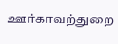ஊர்காவற்துறை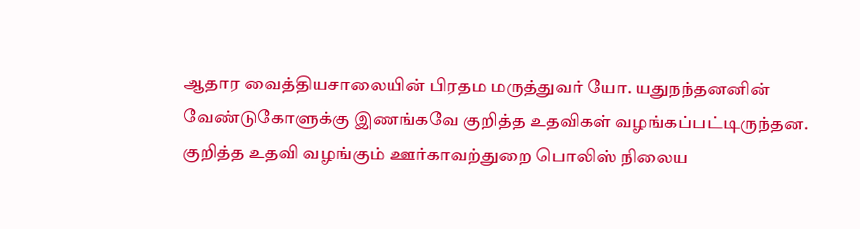ஆதார வைத்தியசாலையின் பிரதம மருத்துவர் யோ. யதுநந்தனனின் வேண்டுகோளுக்கு இணங்கவே குறித்த உதவிகள் வழங்கப்பட்டிருந்தன.
குறித்த உதவி வழங்கும் ஊர்காவற்துறை பொலிஸ் நிலைய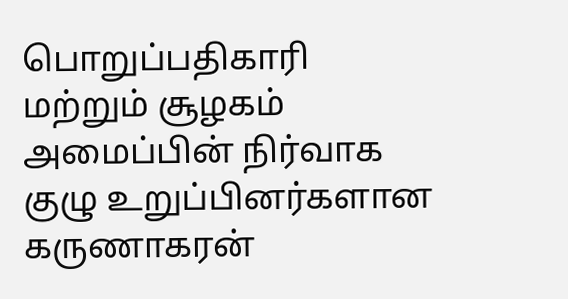பொறுப்பதிகாரி மற்றும் சூழகம் அமைப்பின் நிர்வாக குழு உறுப்பினர்களான கருணாகரன்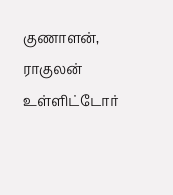குணாளன், ராகுலன் உள்ளிட்டோர்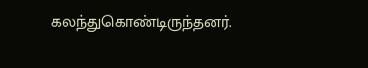கலந்துகொண்டிருந்தனர்.